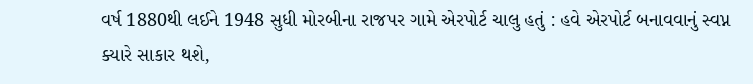વર્ષ 1880થી લઈને 1948 સુધી મોરબીના રાજપર ગામે એરપોર્ટ ચાલુ હતું : હવે એરપોર્ટ બનાવવાનું સ્વપ્ન ક્યારે સાકાર થશે,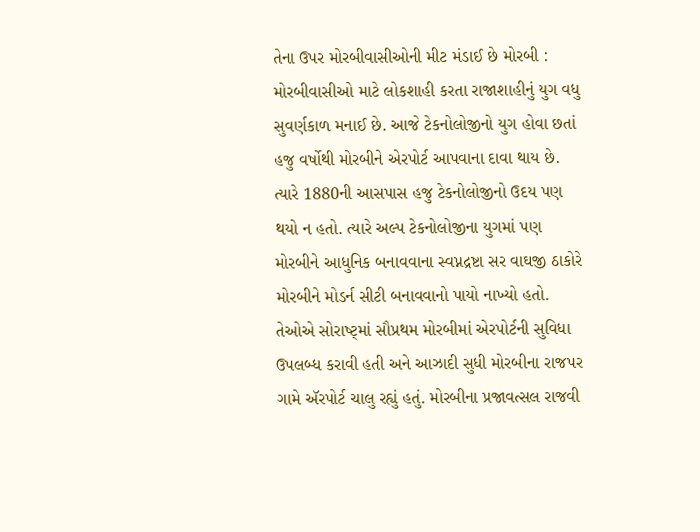તેના ઉપર મોરબીવાસીઓની મીટ મંડાઈ છે મોરબી : મોરબીવાસીઓ માટે લોકશાહી કરતા રાજાશાહીનું યુગ વધુ સુવર્ણકાળ મનાઈ છે. આજે ટેકનોલોજીનો યુગ હોવા છતાં હજુ વર્ષોથી મોરબીને એરપોર્ટ આપવાના દાવા થાય છે. ત્યારે 1880ની આસપાસ હજુ ટેકનોલોજીનો ઉદય પણ થયો ન હતો. ત્યારે અલ્પ ટેકનોલોજીના યુગમાં પણ મોરબીને આધુનિક બનાવવાના સ્વપ્નદ્રષ્ટા સર વાઘજી ઠાકોરે મોરબીને મોડર્ન સીટી બનાવવાનો પાયો નાખ્યો હતો. તેઓએ સોરાષ્ટ્માં સૌપ્રથમ મોરબીમાં એરપોર્ટની સુવિધા ઉપલબ્ધ કરાવી હતી અને આઝાદી સુધી મોરબીના રાજપર ગામે ઍરપોર્ટ ચાલુ રહ્યું હતું. મોરબીના પ્રજાવત્સલ રાજવી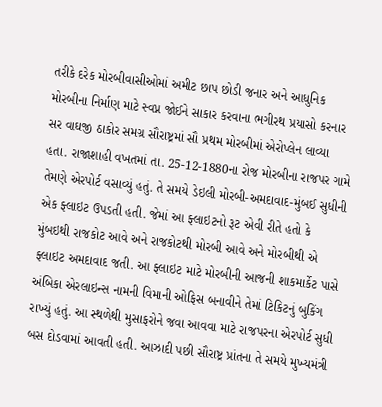તરીકે દરેક મોરબીવાસીઓમાં અમીટ છાપ છોડી જનાર અને આધુનિક મોરબીના નિર્માણ માટે સ્વપ્ન જોઈને સાકાર કરવાના ભગીરથ પ્રયાસો કરનાર સર વાઘજી ઠાકોર સમગ્ર સૌરાષ્ટ્રમાં સૌ પ્રથમ મોરબીમાં એરોપ્લેન લાવ્યા હતા. રાજાશાહી વખતમાં તા. 25-12-1880ના રોજ મોરબીના રાજપર ગામે તેમણે એરપોર્ટ વસાવ્યું હતું. તે સમયે ડેઇલી મોરબી-અમદાવાદ-મુંબઈ સુધીની એક ફ્લાઇટ ઉપડતી હતી. જેમાં આ ફ્લાઇટનો રૂટ એવી રીતે હતો કે મુંબઇથી રાજકોટ આવે અને રાજકોટથી મોરબી આવે અને મોરબીથી એ ફ્લાઇટ અમદાવાદ જતી. આ ફ્લાઇટ માટે મોરબીની આજની શાકમાર્કેટ પાસે અંબિકા એરલાઇન્સ નામની વિમાની ઓફિસ બનાવીને તેમાં ટિકિટનું બુકિંગ રાખ્યું હતું. આ સ્થળેથી મુસાફરોને જવા આવવા માટે રાજપરના એરપોર્ટ સુધી બસ દોડવામાં આવતી હતી. આઝાદી પછી સૌરાષ્ટ્ર પ્રાંતના તે સમયે મુખ્યમંત્રી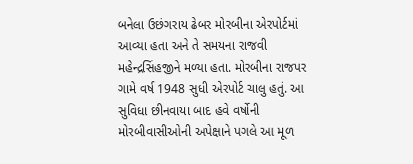બનેલા ઉછંગરાય ઢેબર મોરબીના એરપોર્ટમાં આવ્યા હતા અને તે સમયના રાજવી મહેન્દ્રસિંહજીને મળ્યા હતા. મોરબીના રાજપર ગામે વર્ષ 1948 સુધી એરપોર્ટ ચાલુ હતું. આ સુવિધા છીનવાયા બાદ હવે વર્ષોની મોરબીવાસીઓની અપેક્ષાને પગલે આ મૂળ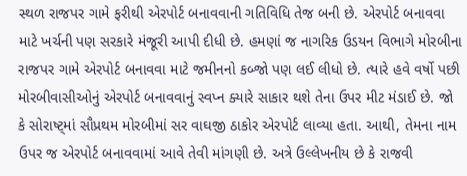સ્થળ રાજપર ગામે ફરીથી એરપોર્ટ બનાવવાની ગતિવિધિ તેજ બની છે. એરપોર્ટ બનાવવા માટે ખર્ચની પણ સરકારે મંજૂરી આપી દીધી છે. હમણાં જ નાગરિક ઉડયન વિભાગે મોરબીના રાજપર ગામે એરપોર્ટ બનાવવા માટે જમીનનો કબ્જો પણ લઈ લીધો છે. ત્યારે હવે વર્ષો પછી મોરબીવાસીઓનું એરપોર્ટ બનાવવાનું સ્વપ્ન ક્યારે સાકાર થશે તેના ઉપર મીટ મંડાઈ છે. જો કે સોરાષ્ટ્માં સૌપ્રથમ મોરબીમાં સર વાઘજી ઠાકોર એરપોર્ટ લાવ્યા હતા. આથી, તેમના નામ ઉપર જ એરપોર્ટ બનાવવામાં આવે તેવી માંગણી છે. અત્રે ઉલ્લેખનીય છે કે રાજવી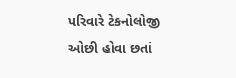પરિવારે ટેકનોલોજી ઓછી હોવા છતાં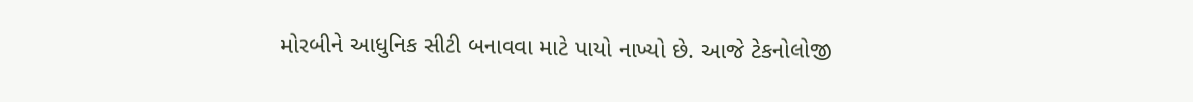મોરબીને આધુનિક સીટી બનાવવા માટે પાયો નાખ્યો છે. આજે ટેકનોલોજી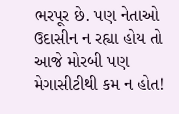ભરપૂર છે. પણ નેતાઓ ઉદાસીન ન રહ્યા હોય તો આજે મોરબી પણ મેગાસીટીથી કમ ન હોત!